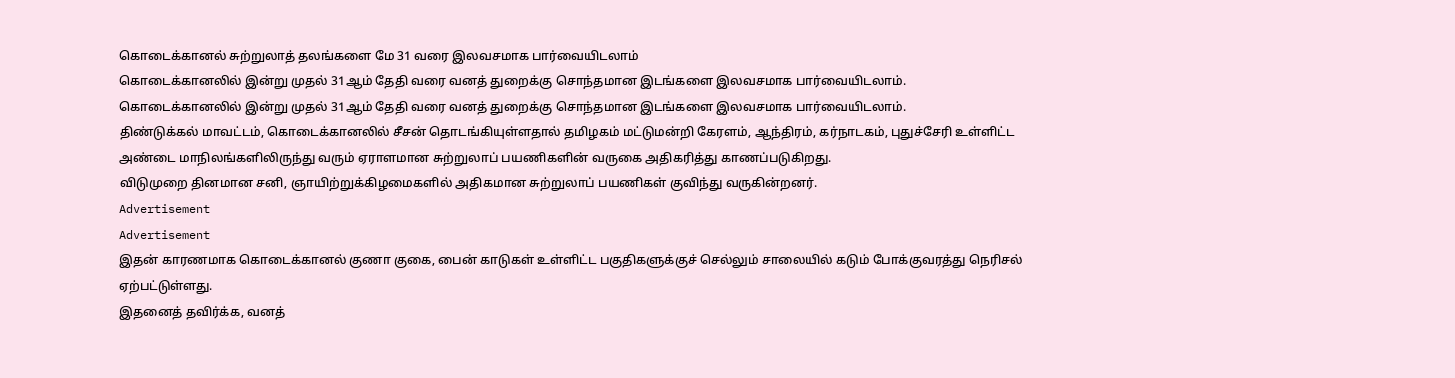கொடைக்கானல் சுற்றுலாத் தலங்களை மே 31 வரை இலவசமாக பார்வையிடலாம்
கொடைக்கானலில் இன்று முதல் 31ஆம் தேதி வரை வனத் துறைக்கு சொந்தமான இடங்களை இலவசமாக பார்வையிடலாம்.
கொடைக்கானலில் இன்று முதல் 31ஆம் தேதி வரை வனத் துறைக்கு சொந்தமான இடங்களை இலவசமாக பார்வையிடலாம்.
திண்டுக்கல் மாவட்டம், கொடைக்கானலில் சீசன் தொடங்கியுள்ளதால் தமிழகம் மட்டுமன்றி கேரளம், ஆந்திரம், கர்நாடகம், புதுச்சேரி உள்ளிட்ட அண்டை மாநிலங்களிலிருந்து வரும் ஏராளமான சுற்றுலாப் பயணிகளின் வருகை அதிகரித்து காணப்படுகிறது.
விடுமுறை தினமான சனி, ஞாயிற்றுக்கிழமைகளில் அதிகமான சுற்றுலாப் பயணிகள் குவிந்து வருகின்றனர்.
Advertisement
Advertisement
இதன் காரணமாக கொடைக்கானல் குணா குகை, பைன் காடுகள் உள்ளிட்ட பகுதிகளுக்குச் செல்லும் சாலையில் கடும் போக்குவரத்து நெரிசல் ஏற்பட்டுள்ளது.
இதனைத் தவிர்க்க, வனத்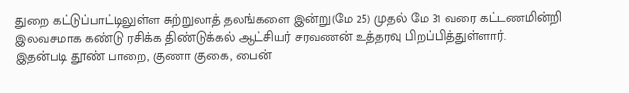துறை கட்டுப்பாட்டிலுள்ள சுற்றுலாத் தலங்களை இன்று(மே 25) முதல் மே 31 வரை கட்டணமின்றி இலவசமாக கண்டு ரசிக்க திண்டுக்கல் ஆட்சியர் சரவணன் உத்தரவு பிறப்பித்துள்ளார்.
இதன்படி தூண் பாறை, குணா குகை, பைன்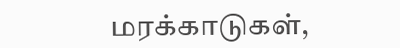மரக்காடுகள்,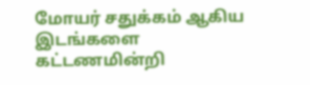மோயர் சதுக்கம் ஆகிய இடங்களை கட்டணமின்றி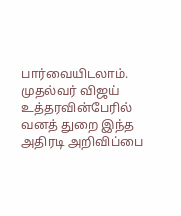பார்வையிடலாம். முதல்வர் விஜய் உத்தரவின்பேரில் வனத் துறை இந்த அதிரடி அறிவிப்பை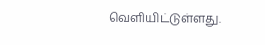வெளியிட்டுள்ளது.